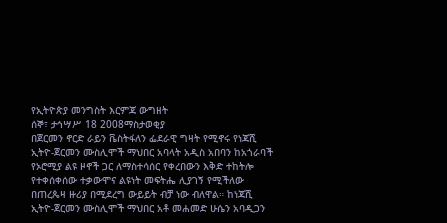የኢትዮጵያ መንግስት እርምጃ ውግዘት
ሰኞ፣ ታኅሣሥ 18 2008ማስታወቂያ
በጀርመን ኖርድ ራይን ቬስትፋለን ፌደራዊ ግዛት የሚኖሩ የነጃሺ ኢትዮ-ጀርመን ሙስሊሞች ማህበር አባላት አዲስ አበባን ከአጎራባች የኦሮሚያ ልዩ ዞኖች ጋር ለማስተሳሰር የቀረበውን እቅድ ተከትሎ የተቀሰቀሰው ተቃውሞና ልዩነት መፍትሔ ሊያገኝ የሚችለው በጠረጴዛ ዙሪያ በሚደረግ ውይይት ብቻ ነው ብለዋል። ከነጃሺ ኢትዮ-ጀርመን ሙስሊሞች ማህበር አቶ መሐመድ ሁሴን አባዲጋን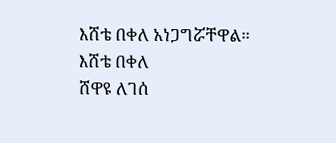እሸቴ በቀለ አነጋግሯቸዋል።
እሸቴ በቀለ
ሸዋዩ ለገሰ